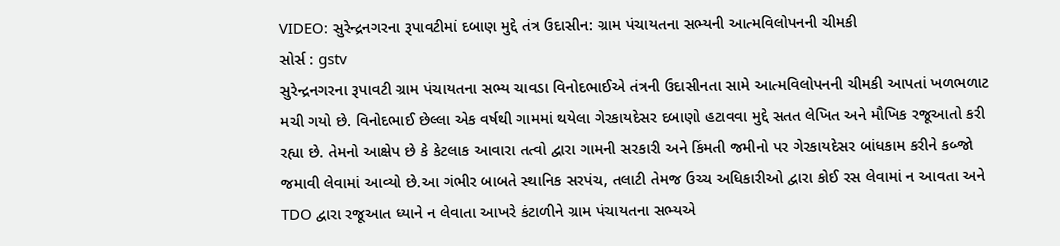VIDEO: સુરેન્દ્રનગરના રૂપાવટીમાં દબાણ મુદ્દે તંત્ર ઉદાસીન: ગ્રામ પંચાયતના સભ્યની આત્મવિલોપનની ચીમકી
સોર્સ : gstv
સુરેન્દ્રનગરના રૂપાવટી ગ્રામ પંચાયતના સભ્ય ચાવડા વિનોદભાઈએ તંત્રની ઉદાસીનતા સામે આત્મવિલોપનની ચીમકી આપતાં ખળભળાટ મચી ગયો છે. વિનોદભાઈ છેલ્લા એક વર્ષથી ગામમાં થયેલા ગેરકાયદેસર દબાણો હટાવવા મુદ્દે સતત લેખિત અને મૌખિક રજૂઆતો કરી રહ્યા છે. તેમનો આક્ષેપ છે કે કેટલાક આવારા તત્વો દ્વારા ગામની સરકારી અને કિંમતી જમીનો પર ગેરકાયદેસર બાંધકામ કરીને કબ્જો જમાવી લેવામાં આવ્યો છે.આ ગંભીર બાબતે સ્થાનિક સરપંચ, તલાટી તેમજ ઉચ્ચ અધિકારીઓ દ્વારા કોઈ રસ લેવામાં ન આવતા અને TDO દ્વારા રજૂઆત ધ્યાને ન લેવાતા આખરે કંટાળીને ગ્રામ પંચાયતના સભ્યએ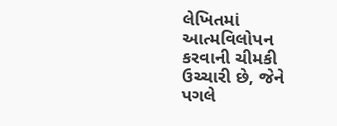લેખિતમાં આત્મવિલોપન કરવાની ચીમકી ઉચ્ચારી છે, જેને પગલે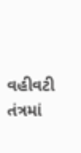વહીવટી તંત્રમાં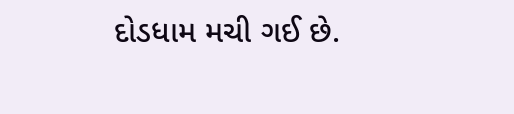દોડધામ મચી ગઈ છે.